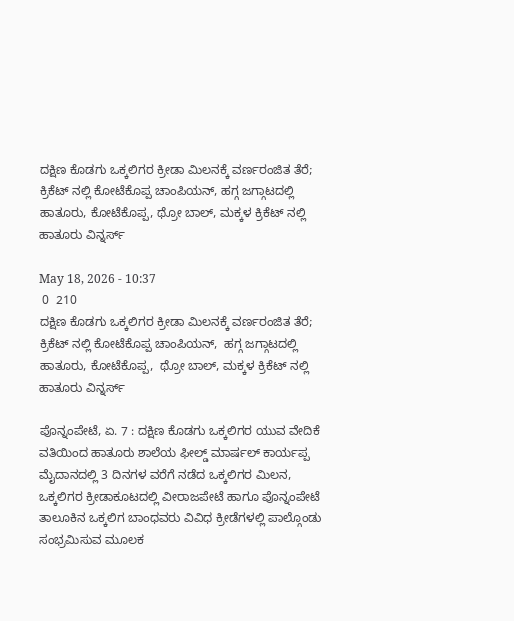ದಕ್ಷಿಣ ಕೊಡಗು ಒಕ್ಕಲಿಗರ ಕ್ರೀಡಾ ಮಿಲನಕ್ಕೆ ವರ್ಣರಂಜಿತ ತೆರೆ; ಕ್ರಿಕೆಟ್ ನಲ್ಲಿ ಕೋಟೆಕೊಪ್ಪ ಚಾಂಪಿಯನ್, ಹಗ್ಗ ಜಗ್ಗಾಟದಲ್ಲಿ ಹಾತೂರು, ಕೋಟೆಕೊಪ್ಪ, ಥ್ರೋ ಬಾಲ್, ಮಕ್ಕಳ ಕ್ರಿಕೆಟ್ ನಲ್ಲಿ ಹಾತೂರು ವಿನ್ನರ್ಸ್

May 18, 2026 - 10:37
 0  210
ದಕ್ಷಿಣ ಕೊಡಗು ಒಕ್ಕಲಿಗರ ಕ್ರೀಡಾ ಮಿಲನಕ್ಕೆ ವರ್ಣರಂಜಿತ ತೆರೆ; ಕ್ರಿಕೆಟ್ ನಲ್ಲಿ ಕೋಟೆಕೊಪ್ಪ ಚಾಂಪಿಯನ್,  ಹಗ್ಗ ಜಗ್ಗಾಟದಲ್ಲಿ ಹಾತೂರು, ಕೋಟೆಕೊಪ್ಪ,  ಥ್ರೋ ಬಾಲ್, ಮಕ್ಕಳ ಕ್ರಿಕೆಟ್ ನಲ್ಲಿ  ಹಾತೂರು ವಿನ್ನರ್ಸ್

ಪೊನ್ನಂಪೇಟೆ, ಏ. 7 : ದಕ್ಷಿಣ ಕೊಡಗು ಒಕ್ಕಲಿಗರ ಯುವ ವೇದಿಕೆ ವತಿಯಿಂದ ಹಾತೂರು ಶಾಲೆಯ ಫೀಲ್ಡ್ ಮಾರ್ಷಲ್ ಕಾರ್ಯಪ್ಪ ಮೈದಾನದಲ್ಲಿ 3 ದಿನಗಳ ವರೆಗೆ ನಡೆದ ಒಕ್ಕಲಿಗರ ಮಿಲನ, ಒಕ್ಕಲಿಗರ ಕ್ರೀಡಾಕೂಟದಲ್ಲಿ ವೀರಾಜಪೇಟೆ ಹಾಗೂ ಪೊನ್ನಂಪೇಟೆ ತಾಲೂಕಿನ ಒಕ್ಕಲಿಗ ಬಾಂಧವರು ವಿವಿಧ ಕ್ರೀಡೆಗಳಲ್ಲಿ ಪಾಲ್ಗೊಂಡು ಸಂಭ್ರಮಿಸುವ ಮೂಲಕ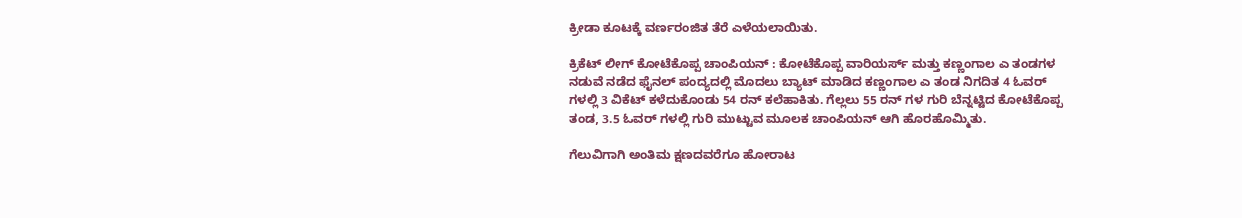ಕ್ರೀಡಾ ಕೂಟಕ್ಕೆ ವರ್ಣರಂಜಿತ ತೆರೆ ಎಳೆಯಲಾಯಿತು.

ಕ್ರಿಕೆಟ್ ಲೀಗ್ ಕೋಟೆಕೊಪ್ಪ ಚಾಂಪಿಯನ್ : ಕೋಟೆಕೊಪ್ಪ ವಾರಿಯರ್ಸ್ ಮತ್ತು ಕಣ್ಣಂಗಾಲ ಎ ತಂಡಗಳ ನಡುವೆ ನಡೆದ ಫೈನಲ್ ಪಂದ್ಯದಲ್ಲಿ ಮೊದಲು ಬ್ಯಾಟ್ ಮಾಡಿದ ಕಣ್ಣಂಗಾಲ ಎ ತಂಡ ನಿಗದಿತ 4 ಓವರ್ ಗಳಲ್ಲಿ 3 ವಿಕೆಟ್ ಕಳೆದುಕೊಂಡು 54 ರನ್ ಕಲೆಹಾಕಿತು. ಗೆಲ್ಲಲು 55 ರನ್ ಗಳ ಗುರಿ ಬೆನ್ನಟ್ಟಿದ ಕೋಟೆಕೊಪ್ಪ ತಂಡ, 3.5 ಓವರ್ ಗಳಲ್ಲಿ ಗುರಿ ಮುಟ್ಟುವ ಮೂಲಕ ಚಾಂಪಿಯನ್ ಆಗಿ ಹೊರಹೊಮ್ಮಿತು.

ಗೆಲುವಿಗಾಗಿ ಅಂತಿಮ ಕ್ಷಣದವರೆಗೂ ಹೋರಾಟ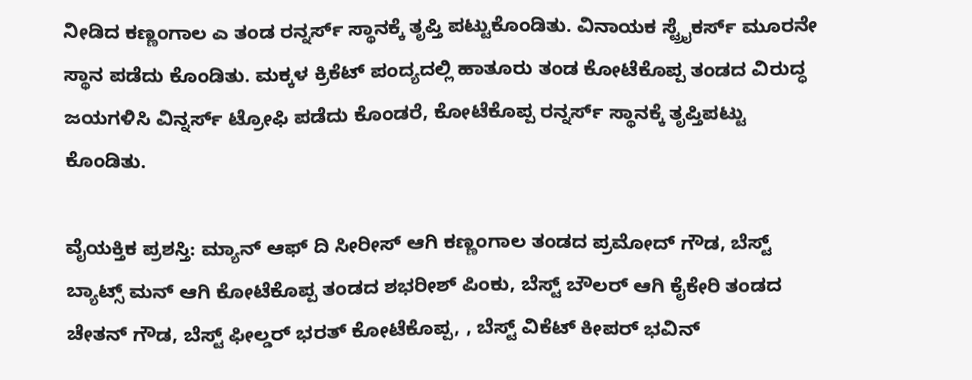ನೀಡಿದ ಕಣ್ಣಂಗಾಲ ಎ ತಂಡ ರನ್ನರ್ಸ್ ಸ್ಥಾನಕ್ಕೆ ತೃಪ್ತಿ ಪಟ್ಟುಕೊಂಡಿತು. ವಿನಾಯಕ ಸ್ಟ್ರೈಕರ್ಸ್ ಮೂರನೇ ಸ್ಥಾನ ಪಡೆದು ಕೊಂಡಿತು. ಮಕ್ಕಳ ಕ್ರಿಕೆಟ್ ಪಂದ್ಯದಲ್ಲಿ ಹಾತೂರು ತಂಡ ಕೋಟೆಕೊಪ್ಪ ತಂಡದ ವಿರುದ್ಧ ಜಯಗಳಿಸಿ ವಿನ್ನರ್ಸ್ ಟ್ರೋಫಿ ಪಡೆದು ಕೊಂಡರೆ, ಕೋಟೆಕೊಪ್ಪ ರನ್ನರ್ಸ್ ಸ್ಥಾನಕ್ಕೆ ತೃಪ್ತಿಪಟ್ಟು ಕೊಂಡಿತು.

ವೈಯಕ್ತಿಕ ಪ್ರಶಸ್ತಿ: ಮ್ಯಾನ್ ಆಫ್ ದಿ ಸೀರೀಸ್ ಆಗಿ ಕಣ್ಣಂಗಾಲ ತಂಡದ ಪ್ರಮೋದ್ ಗೌಡ, ಬೆಸ್ಟ್ ಬ್ಯಾಟ್ಸ್ ಮನ್ ಆಗಿ ಕೋಟೆಕೊಪ್ಪ ತಂಡದ ಶಭರೀಶ್ ಪಿಂಕು, ಬೆಸ್ಟ್ ಬೌಲರ್ ಆಗಿ ಕೈಕೇರಿ ತಂಡದ ಚೇತನ್ ಗೌಡ, ಬೆಸ್ಟ್ ಫೀಲ್ಡರ್ ಭರತ್ ಕೋಟೆಕೊಪ್ಪ, , ಬೆಸ್ಟ್ ವಿಕೆಟ್ ಕೀಪರ್ ಭವಿನ್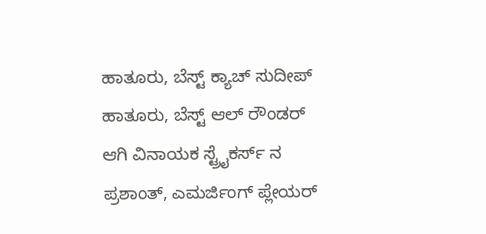ಹಾತೂರು, ಬೆಸ್ಟ್ ಕ್ಯಾಚ್ ಸುದೀಪ್ ಹಾತೂರು, ಬೆಸ್ಟ್ ಆಲ್ ರೌಂಡರ್ ಆಗಿ ವಿನಾಯಕ ಸ್ಟ್ರೈಕರ್ಸ್ ನ ಪ್ರಶಾಂತ್, ಎಮರ್ಜಿಂಗ್ ಪ್ಲೇಯರ್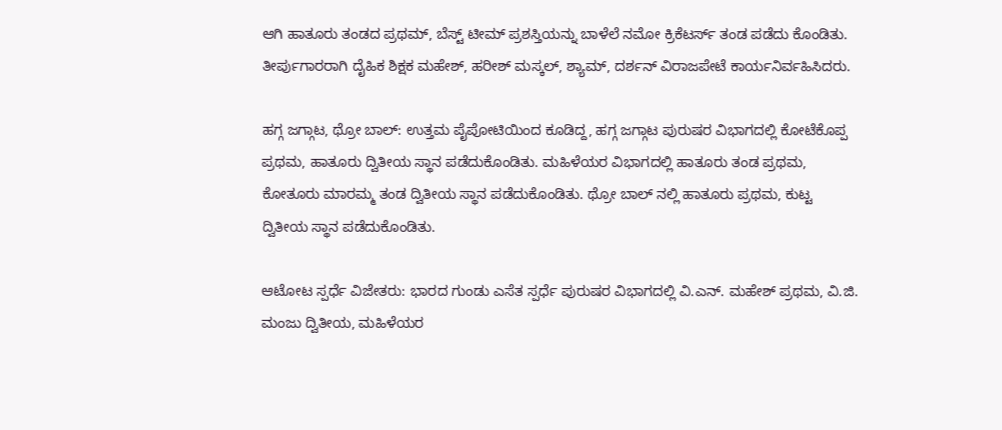ಆಗಿ ಹಾತೂರು ತಂಡದ ಪ್ರಥಮ್, ಬೆಸ್ಟ್ ಟೀಮ್ ಪ್ರಶಸ್ತಿಯನ್ನು ಬಾಳೆಲೆ ನಮೋ ಕ್ರಿಕೆಟರ್ಸ್ ತಂಡ ಪಡೆದು ಕೊಂಡಿತು. ತೀರ್ಪುಗಾರರಾಗಿ ದೈಹಿಕ ಶಿಕ್ಷಕ ಮಹೇಶ್, ಹರೀಶ್ ಮಸ್ಕಲ್, ಶ್ಯಾಮ್, ದರ್ಶನ್ ವಿರಾಜಪೇಟೆ ಕಾರ್ಯನಿರ್ವಹಿಸಿದರು.

ಹಗ್ಗ ಜಗ್ಗಾಟ, ಥ್ರೋ ಬಾಲ್: ಉತ್ತಮ ಪೈಪೋಟಿಯಿಂದ ಕೂಡಿದ್ದ, ಹಗ್ಗ ಜಗ್ಗಾಟ ಪುರುಷರ ವಿಭಾಗದಲ್ಲಿ ಕೋಟೆಕೊಪ್ಪ ಪ್ರಥಮ, ಹಾತೂರು ದ್ವಿತೀಯ ಸ್ಥಾನ ಪಡೆದುಕೊಂಡಿತು. ಮಹಿಳೆಯರ ವಿಭಾಗದಲ್ಲಿ ಹಾತೂರು ತಂಡ ಪ್ರಥಮ, ಕೋತೂರು ಮಾರಮ್ಮ ತಂಡ ದ್ವಿತೀಯ ಸ್ಥಾನ ಪಡೆದುಕೊಂಡಿತು. ಥ್ರೋ ಬಾಲ್ ನಲ್ಲಿ ಹಾತೂರು ಪ್ರಥಮ, ಕುಟ್ಟ ದ್ವಿತೀಯ ಸ್ಥಾನ ಪಡೆದುಕೊಂಡಿತು.

ಆಟೋಟ ಸ್ಪರ್ಧೆ ವಿಜೇತರು: ಭಾರದ ಗುಂಡು ಎಸೆತ ಸ್ಪರ್ಧೆ ಪುರುಷರ ವಿಭಾಗದಲ್ಲಿ ವಿ.ಎನ್. ಮಹೇಶ್ ಪ್ರಥಮ, ವಿ.ಜಿ. ಮಂಜು ದ್ವಿತೀಯ, ಮಹಿಳೆಯರ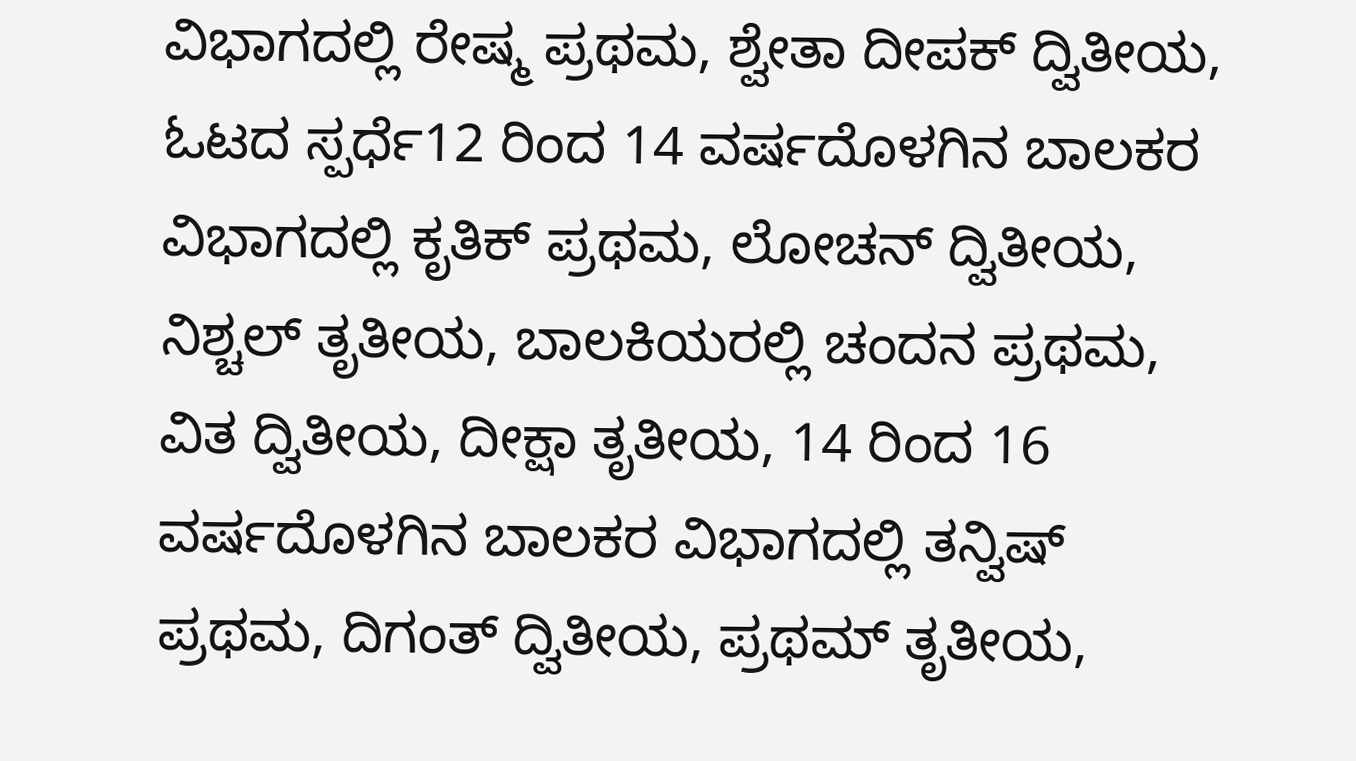ವಿಭಾಗದಲ್ಲಿ ರೇಷ್ಮ ಪ್ರಥಮ, ಶ್ವೇತಾ ದೀಪಕ್ ದ್ವಿತೀಯ, ಓಟದ ಸ್ಪರ್ಧೆ12 ರಿಂದ 14 ವರ್ಷದೊಳಗಿನ ಬಾಲಕರ ವಿಭಾಗದಲ್ಲಿ ಕೃತಿಕ್ ಪ್ರಥಮ, ಲೋಚನ್ ದ್ವಿತೀಯ, ನಿಶ್ಚಲ್ ತೃತೀಯ, ಬಾಲಕಿಯರಲ್ಲಿ ಚಂದನ ಪ್ರಥಮ, ವಿತ ದ್ವಿತೀಯ, ದೀಕ್ಷಾ ತೃತೀಯ, 14 ರಿಂದ 16 ವರ್ಷದೊಳಗಿನ ಬಾಲಕರ ವಿಭಾಗದಲ್ಲಿ ತನ್ವಿಷ್ ಪ್ರಥಮ, ದಿಗಂತ್ ದ್ವಿತೀಯ, ಪ್ರಥಮ್ ತೃತೀಯ,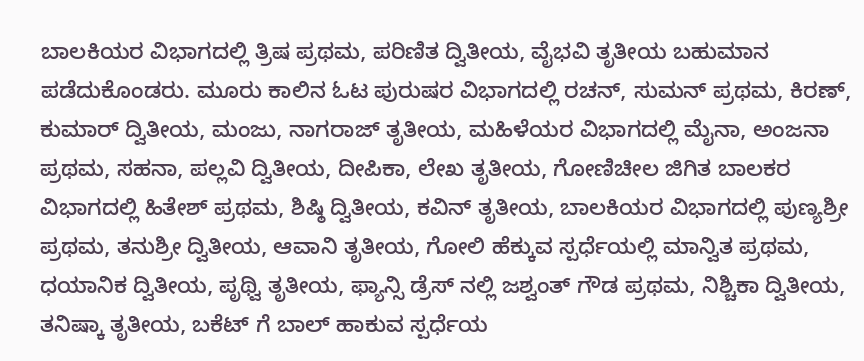ಬಾಲಕಿಯರ ವಿಭಾಗದಲ್ಲಿ ತ್ರಿಷ ಪ್ರಥಮ, ಪರಿಣಿತ ದ್ವಿತೀಯ, ವೈಭವಿ ತೃತೀಯ ಬಹುಮಾನ ಪಡೆದುಕೊಂಡರು. ಮೂರು ಕಾಲಿನ ಓಟ ಪುರುಷರ ವಿಭಾಗದಲ್ಲಿ ರಚನ್, ಸುಮನ್ ಪ್ರಥಮ, ಕಿರಣ್, ಕುಮಾರ್ ದ್ವಿತೀಯ, ಮಂಜು, ನಾಗರಾಜ್ ತೃತೀಯ, ಮಹಿಳೆಯರ ವಿಭಾಗದಲ್ಲಿ ಮೈನಾ, ಅಂಜನಾ ಪ್ರಥಮ, ಸಹನಾ, ಪಲ್ಲವಿ ದ್ವಿತೀಯ, ದೀಪಿಕಾ, ಲೇಖ ತೃತೀಯ, ಗೋಣಿಚೀಲ ಜಿಗಿತ ಬಾಲಕರ ವಿಭಾಗದಲ್ಲಿ ಹಿತೇಶ್ ಪ್ರಥಮ, ಶಿಷ್ಠಿ ದ್ವಿತೀಯ, ಕವಿನ್ ತೃತೀಯ, ಬಾಲಕಿಯರ ವಿಭಾಗದಲ್ಲಿ ಪುಣ್ಯಶ್ರೀ ಪ್ರಥಮ, ತನುಶ್ರೀ ದ್ವಿತೀಯ, ಆವಾನಿ ತೃತೀಯ, ಗೋಲಿ ಹೆಕ್ಕುವ ಸ್ಪರ್ಧೆಯಲ್ಲಿ ಮಾನ್ವಿತ ಪ್ರಥಮ, ಧಯಾನಿಕ ದ್ವಿತೀಯ, ಪೃಥ್ವಿ ತೃತೀಯ, ಫ್ಯಾನ್ಸಿ ಡ್ರೆಸ್ ನಲ್ಲಿ ಜಶ್ವಂತ್ ಗೌಡ ಪ್ರಥಮ, ನಿಶ್ಚಿಕಾ ದ್ವಿತೀಯ, ತನಿಷ್ಕಾ ತೃತೀಯ, ಬಕೆಟ್ ಗೆ ಬಾಲ್ ಹಾಕುವ ಸ್ಪರ್ಧೆಯ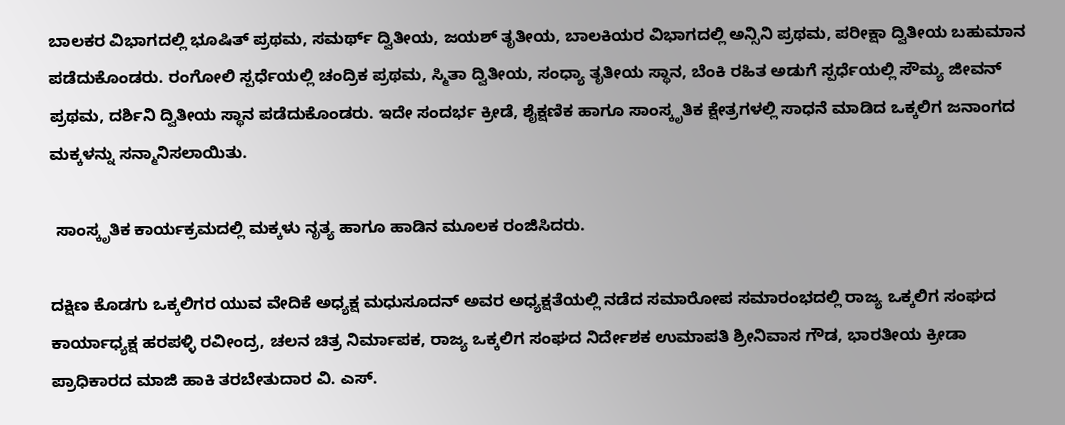ಬಾಲಕರ ವಿಭಾಗದಲ್ಲಿ ಭೂಷಿತ್ ಪ್ರಥಮ, ಸಮರ್ಥ್ ದ್ವಿತೀಯ, ಜಯಶ್ ತೃತೀಯ, ಬಾಲಕಿಯರ ವಿಭಾಗದಲ್ಲಿ ಅನ್ಸಿನಿ ಪ್ರಥಮ, ಪರೀಕ್ಷಾ ದ್ವಿತೀಯ ಬಹುಮಾನ ಪಡೆದುಕೊಂಡರು. ರಂಗೋಲಿ ಸ್ಪರ್ಧೆಯಲ್ಲಿ ಚಂದ್ರಿಕ ಪ್ರಥಮ, ಸ್ಮಿತಾ ದ್ವಿತೀಯ, ಸಂಧ್ಯಾ ತೃತೀಯ ಸ್ಥಾನ, ಬೆಂಕಿ ರಹಿತ ಅಡುಗೆ ಸ್ಪರ್ಧೆಯಲ್ಲಿ ಸೌಮ್ಯ ಜೀವನ್ ಪ್ರಥಮ, ದರ್ಶಿನಿ ದ್ವಿತೀಯ ಸ್ಥಾನ ಪಡೆದುಕೊಂಡರು. ಇದೇ ಸಂದರ್ಭ ಕ್ರೀಡೆ, ಶೈಕ್ಷಣಿಕ ಹಾಗೂ ಸಾಂಸ್ಕೃತಿಕ ಕ್ಷೇತ್ರಗಳಲ್ಲಿ ಸಾಧನೆ ಮಾಡಿದ ಒಕ್ಕಲಿಗ ಜನಾಂಗದ ಮಕ್ಕಳನ್ನು ಸನ್ಮಾನಿಸಲಾಯಿತು.

 ಸಾಂಸ್ಕೃತಿಕ ಕಾರ್ಯಕ್ರಮದಲ್ಲಿ ಮಕ್ಕಳು ನೃತ್ಯ ಹಾಗೂ ಹಾಡಿನ ಮೂಲಕ ರಂಜಿಸಿದರು.

ದಕ್ಷಿಣ ಕೊಡಗು ಒಕ್ಕಲಿಗರ ಯುವ ವೇದಿಕೆ ಅಧ್ಯಕ್ಷ ಮಧುಸೂದನ್ ಅವರ ಅಧ್ಯಕ್ಷತೆಯಲ್ಲಿ ನಡೆದ ಸಮಾರೋಪ ಸಮಾರಂಭದಲ್ಲಿ ರಾಜ್ಯ ಒಕ್ಕಲಿಗ ಸಂಘದ ಕಾರ್ಯಾಧ್ಯಕ್ಷ ಹರಪಳ್ಳಿ ರವೀಂದ್ರ, ಚಲನ ಚಿತ್ರ ನಿರ್ಮಾಪಕ, ರಾಜ್ಯ ಒಕ್ಕಲಿಗ ಸಂಘದ ನಿರ್ದೇಶಕ ಉಮಾಪತಿ ಶ್ರೀನಿವಾಸ ಗೌಡ, ಭಾರತೀಯ ಕ್ರೀಡಾ ಪ್ರಾಧಿಕಾರದ ಮಾಜಿ ಹಾಕಿ ತರಬೇತುದಾರ ವಿ. ಎಸ್.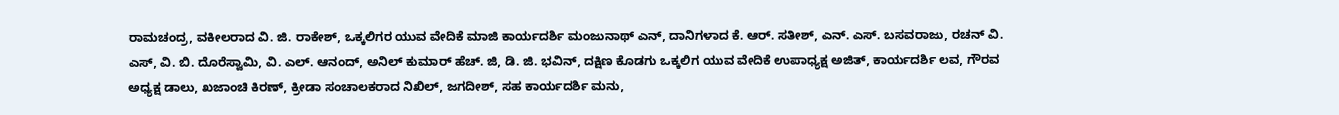ರಾಮಚಂದ್ರ, ವಕೀಲರಾದ ವಿ. ಜಿ. ರಾಕೇಶ್, ಒಕ್ಕಲಿಗರ ಯುವ ವೇದಿಕೆ ಮಾಜಿ ಕಾರ್ಯದರ್ಶಿ ಮಂಜುನಾಥ್ ಎನ್, ದಾನಿಗಳಾದ ಕೆ. ಆರ್. ಸತೀಶ್, ಎನ್. ಎಸ್. ಬಸವರಾಜು, ರಚನ್ ವಿ. ಎಸ್, ವಿ. ಬಿ. ದೊರೆಸ್ವಾಮಿ, ವಿ. ಎಲ್. ಆನಂದ್, ಅನಿಲ್ ಕುಮಾರ್ ಹೆಚ್. ಜಿ, ಡಿ. ಜಿ. ಭವಿನ್, ದಕ್ಷಿಣ ಕೊಡಗು ಒಕ್ಕಲಿಗ ಯುವ ವೇದಿಕೆ ಉಪಾಧ್ಯಕ್ಷ ಅಜಿತ್, ಕಾರ್ಯದರ್ಶಿ ಲವ, ಗೌರವ ಅಧ್ಯಕ್ಷ ಡಾಲು, ಖಜಾಂಚಿ ಕಿರಣ್, ಕ್ರೀಡಾ ಸಂಚಾಲಕರಾದ ನಿಖಿಲ್, ಜಗದೀಶ್, ಸಹ ಕಾರ್ಯದರ್ಶಿ ಮನು,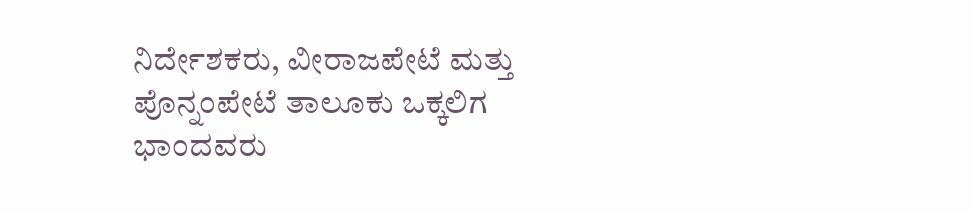ನಿರ್ದೇಶಕರು, ವೀರಾಜಪೇಟೆ ಮತ್ತು ಪೊನ್ನಂಪೇಟೆ ತಾಲೂಕು ಒಕ್ಕಲಿಗ ಭಾಂದವರು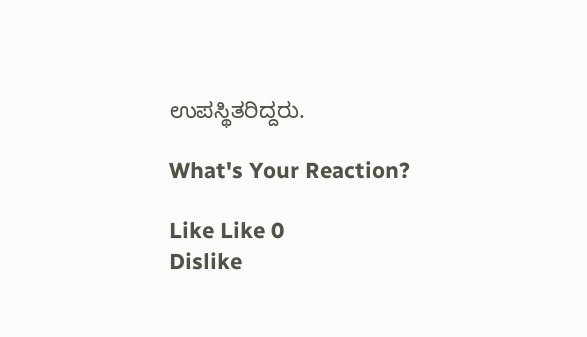ಉಪಸ್ಥಿತರಿದ್ದರು.

What's Your Reaction?

Like Like 0
Dislike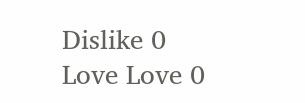Dislike 0
Love Love 0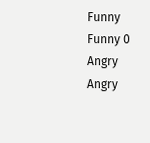Funny Funny 0
Angry Angry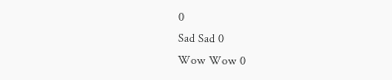0
Sad Sad 0
Wow Wow 0